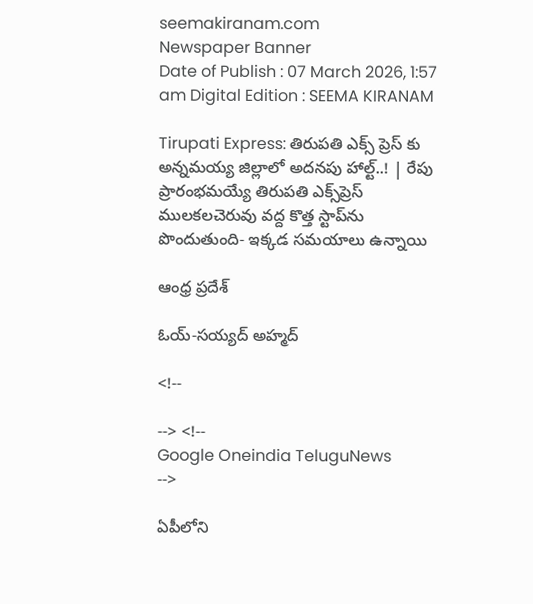seemakiranam.com
Newspaper Banner
Date of Publish : 07 March 2026, 1:57 am Digital Edition : SEEMA KIRANAM

Tirupati Express: తిరుపతి ఎక్స్ ప్రెస్ కు అన్నమయ్య జిల్లాలో అదనపు హాల్ట్..! | రేపు ప్రారంభమయ్యే తిరుపతి ఎక్స్‌ప్రెస్ ములకలచెరువు వద్ద కొత్త స్టాప్‌ను పొందుతుంది- ఇక్కడ సమయాలు ఉన్నాయి

ఆంధ్ర ప్రదేశ్

ఓయ్-సయ్యద్ అహ్మద్

<!--

--> <!--
Google Oneindia TeluguNews
-->

ఏపీలోని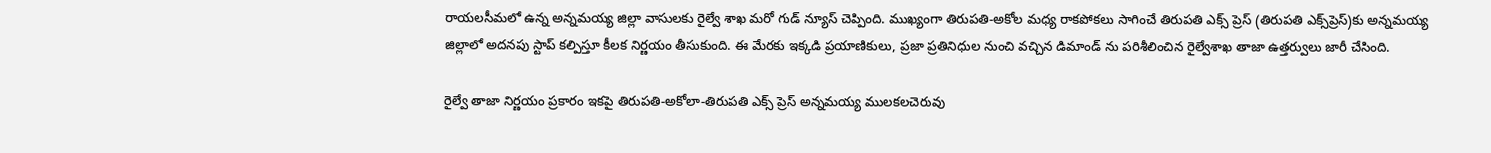రాయలసీమలో ఉన్న అన్నమయ్య జిల్లా వాసులకు రైల్వే శాఖ మరో గుడ్ న్యూస్ చెప్పింది. ముఖ్యంగా తిరుపతి-అకోల మధ్య రాకపోకలు సాగించే తిరుపతి ఎక్స్ ప్రెస్ (తిరుపతి ఎక్స్‌ప్రెస్)కు అన్నమయ్య జిల్లాలో అదనపు స్టాప్ కల్పిస్తూ కీలక నిర్ణయం తీసుకుంది. ఈ మేరకు ఇక్కడి ప్రయాణికులు, ప్రజా ప్రతినిధుల నుంచి వచ్చిన డిమాండ్ ను పరిశీలించిన రైల్వేశాఖ తాజా ఉత్తర్వులు జారీ చేసింది.

రైల్వే తాజా నిర్ణయం ప్రకారం ఇకపై తిరుపతి-అకోలా-తిరుపతి ఎక్స్ ప్రెస్ అన్నమయ్య ములకలచెరువు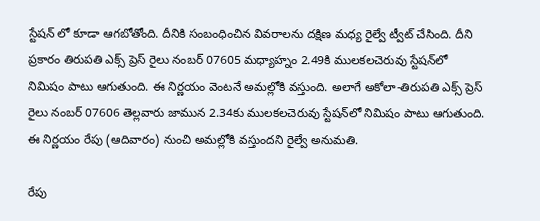స్టేషన్ లో కూడా ఆగబోతోంది. దీనికి సంబంధించిన వివరాలను దక్షిణ మధ్య రైల్వే ట్వీట్ చేసింది. దీని ప్రకారం తిరుపతి ఎక్స్ ప్రెస్ రైలు నంబర్ 07605 మధ్యాహ్నం 2.49కి ములకలచెరువు స్టేషన్‌లో నిమిషం పాటు ఆగుతుంది. ఈ నిర్ణయం వెంటనే అమల్లోకి వస్తుంది. అలాగే అకోలా-తిరుపతి ఎక్స్ ప్రెస్ రైలు నంబర్ 07606 తెల్లవారు జామున 2.34కు ములకలచెరువు స్టేషన్‌లో నిమిషం పాటు ఆగుతుంది. ఈ నిర్ణయం రేపు (ఆదివారం) నుంచి అమల్లోకి వస్తుందని రైల్వే అనుమతి.

రేపు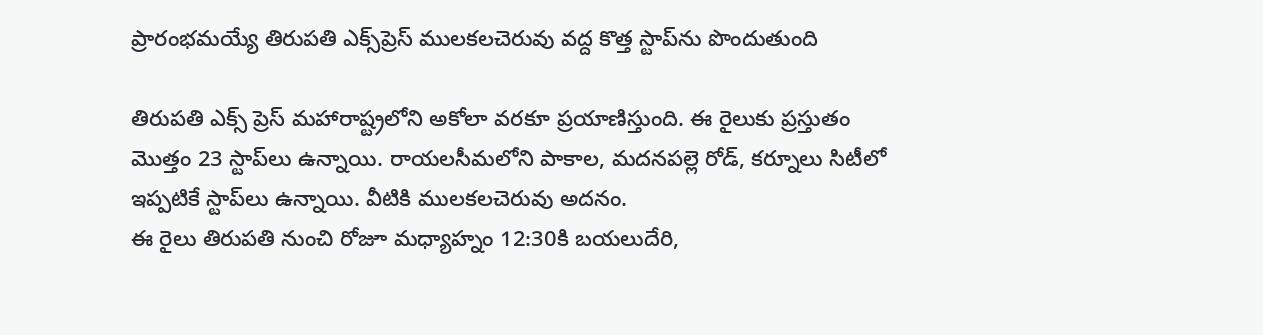ప్రారంభమయ్యే తిరుపతి ఎక్స్‌ప్రెస్ ములకలచెరువు వద్ద కొత్త స్టాప్‌ను పొందుతుంది

తిరుపతి ఎక్స్ ప్రెస్ మహారాష్ట్రలోని అకోలా వరకూ ప్రయాణిస్తుంది. ఈ రైలుకు ప్రస్తుతం మొత్తం 23 స్టాప్‌లు ఉన్నాయి. రాయలసీమలోని పాకాల, మదనపల్లె రోడ్‌, కర్నూలు సిటీలో ఇప్పటికే స్టాప్‌లు ఉన్నాయి. వీటికి ములకలచెరువు అదనం.
ఈ రైలు తిరుపతి నుంచి రోజూ మధ్యాహ్నం 12:30కి బయలుదేరి,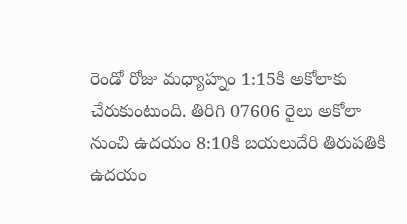రెండో రోజు మధ్యాహ్నం 1:15కి అకోలాకు చేరుకుంటుంది. తిరిగి 07606 రైలు అకోలా నుంచి ఉదయం 8:10కి బయలుదేరి తిరుపతికి ఉదయం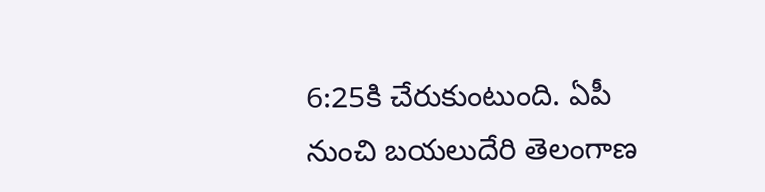6:25కి చేరుకుంటుంది. ఏపీ నుంచి బయలుదేరి తెలంగాణ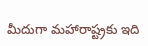మీదుగా మహారాష్ట్రకు ఇది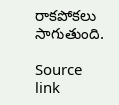రాకపోకలు సాగుతుంది.

Source link